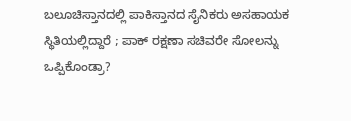ಬಲೂಚಿಸ್ತಾನದಲ್ಲಿ ಪಾಕಿಸ್ತಾನದ ಸೈನಿಕರು ಅಸಹಾಯಕ ಸ್ಥಿತಿಯಲ್ಲಿದ್ದಾರೆ ; ಪಾಕ್ ರಕ್ಷಣಾ ಸಚಿವರೇ ಸೋಲನ್ನು ಒಪ್ಪಿಕೊಂಡ್ರಾ?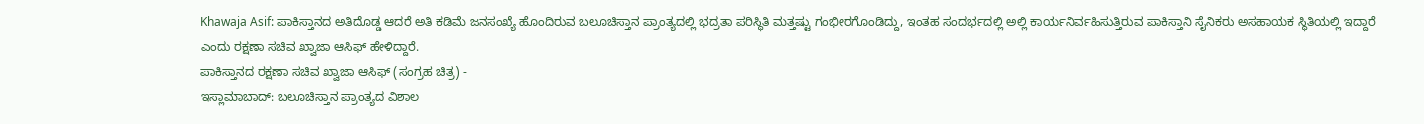Khawaja Asif: ಪಾಕಿಸ್ತಾನದ ಅತಿದೊಡ್ಡ ಆದರೆ ಅತಿ ಕಡಿಮೆ ಜನಸಂಖ್ಯೆ ಹೊಂದಿರುವ ಬಲೂಚಿಸ್ತಾನ ಪ್ರಾಂತ್ಯದಲ್ಲಿ ಭದ್ರತಾ ಪರಿಸ್ಥಿತಿ ಮತ್ತಷ್ಟು ಗಂಭೀರಗೊಂಡಿದ್ದು, ಇಂತಹ ಸಂದರ್ಭದಲ್ಲಿ ಅಲ್ಲಿ ಕಾರ್ಯನಿರ್ವಹಿಸುತ್ತಿರುವ ಪಾಕಿಸ್ತಾನಿ ಸೈನಿಕರು ಅಸಹಾಯಕ ಸ್ಥಿತಿಯಲ್ಲಿ ಇದ್ದಾರೆ ಎಂದು ರಕ್ಷಣಾ ಸಚಿವ ಖ್ವಾಜಾ ಆಸಿಫ್ ಹೇಳಿದ್ದಾರೆ.
ಪಾಕಿಸ್ತಾನದ ರಕ್ಷಣಾ ಸಚಿವ ಖ್ವಾಜಾ ಆಸಿಫ್ (ಸಂಗ್ರಹ ಚಿತ್ರ) -
ಇಸ್ಲಾಮಾಬಾದ್: ಬಲೂಚಿಸ್ತಾನ ಪ್ರಾಂತ್ಯದ ವಿಶಾಲ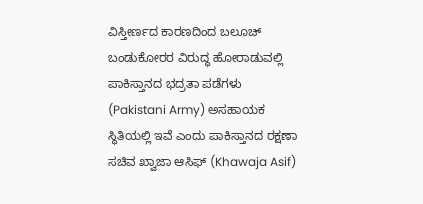ವಿಸ್ತೀರ್ಣದ ಕಾರಣದಿಂದ ಬಲೂಚ್ ಬಂಡುಕೋರರ ವಿರುದ್ಧ ಹೋರಾಡುವಲ್ಲಿ ಪಾಕಿಸ್ತಾನದ ಭದ್ರತಾ ಪಡೆಗಳು (Pakistani Army) ಅಸಹಾಯಕ ಸ್ಥಿತಿಯಲ್ಲಿ ಇವೆ ಎಂದು ಪಾಕಿಸ್ತಾನದ ರಕ್ಷಣಾ ಸಚಿವ ಖ್ವಾಜಾ ಆಸಿಫ್ (Khawaja Asif)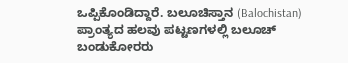ಒಪ್ಪಿಕೊಂಡಿದ್ದಾರೆ. ಬಲೂಚಿಸ್ತಾನ (Balochistan) ಪ್ರಾಂತ್ಯದ ಹಲವು ಪಟ್ಟಣಗಳಲ್ಲಿ ಬಲೂಚ್ ಬಂಡುಕೋರರು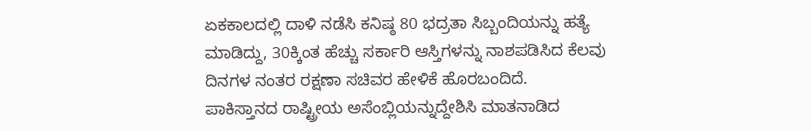ಏಕಕಾಲದಲ್ಲಿ ದಾಳಿ ನಡೆಸಿ ಕನಿಷ್ಠ 80 ಭದ್ರತಾ ಸಿಬ್ಬಂದಿಯನ್ನು ಹತ್ಯೆ ಮಾಡಿದ್ದು, 30ಕ್ಕಿಂತ ಹೆಚ್ಚು ಸರ್ಕಾರಿ ಆಸ್ತಿಗಳನ್ನು ನಾಶಪಡಿಸಿದ ಕೆಲವು ದಿನಗಳ ನಂತರ ರಕ್ಷಣಾ ಸಚಿವರ ಹೇಳಿಕೆ ಹೊರಬಂದಿದೆ.
ಪಾಕಿಸ್ತಾನದ ರಾಷ್ಟ್ರೀಯ ಅಸೆಂಬ್ಲಿಯನ್ನುದ್ದೇಶಿಸಿ ಮಾತನಾಡಿದ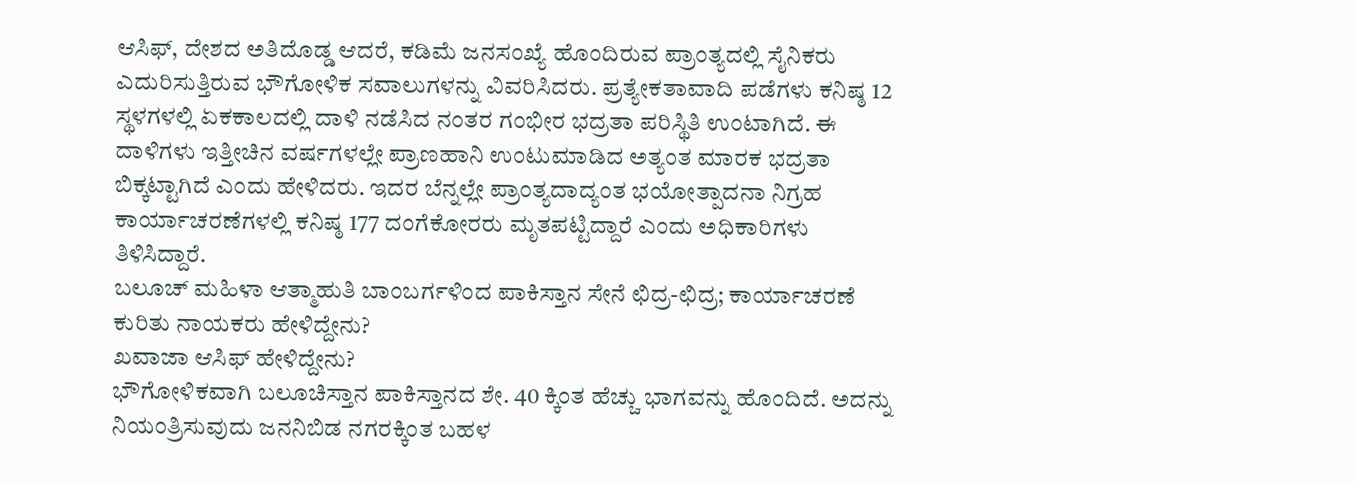ಆಸಿಫ್, ದೇಶದ ಅತಿದೊಡ್ಡ ಆದರೆ, ಕಡಿಮೆ ಜನಸಂಖ್ಯೆ ಹೊಂದಿರುವ ಪ್ರಾಂತ್ಯದಲ್ಲಿ ಸೈನಿಕರು ಎದುರಿಸುತ್ತಿರುವ ಭೌಗೋಳಿಕ ಸವಾಲುಗಳನ್ನು ವಿವರಿಸಿದರು. ಪ್ರತ್ಯೇಕತಾವಾದಿ ಪಡೆಗಳು ಕನಿಷ್ಠ 12 ಸ್ಥಳಗಳಲ್ಲಿ ಏಕಕಾಲದಲ್ಲಿ ದಾಳಿ ನಡೆಸಿದ ನಂತರ ಗಂಭೀರ ಭದ್ರತಾ ಪರಿಸ್ಥಿತಿ ಉಂಟಾಗಿದೆ. ಈ ದಾಳಿಗಳು ಇತ್ತೀಚಿನ ವರ್ಷಗಳಲ್ಲೇ ಪ್ರಾಣಹಾನಿ ಉಂಟುಮಾಡಿದ ಅತ್ಯಂತ ಮಾರಕ ಭದ್ರತಾ ಬಿಕ್ಕಟ್ಟಾಗಿದೆ ಎಂದು ಹೇಳಿದರು. ಇದರ ಬೆನ್ನಲ್ಲೇ ಪ್ರಾಂತ್ಯದಾದ್ಯಂತ ಭಯೋತ್ಪಾದನಾ ನಿಗ್ರಹ ಕಾರ್ಯಾಚರಣೆಗಳಲ್ಲಿ ಕನಿಷ್ಠ 177 ದಂಗೆಕೋರರು ಮೃತಪಟ್ಟಿದ್ದಾರೆ ಎಂದು ಅಧಿಕಾರಿಗಳು ತಿಳಿಸಿದ್ದಾರೆ.
ಬಲೂಚ್ ಮಹಿಳಾ ಆತ್ಮಾಹುತಿ ಬಾಂಬರ್ಗಳಿಂದ ಪಾಕಿಸ್ತಾನ ಸೇನೆ ಛಿದ್ರ-ಛಿದ್ರ; ಕಾರ್ಯಾಚರಣೆ ಕುರಿತು ನಾಯಕರು ಹೇಳಿದ್ದೇನು?
ಖವಾಜಾ ಆಸಿಫ್ ಹೇಳಿದ್ದೇನು?
ಭೌಗೋಳಿಕವಾಗಿ ಬಲೂಚಿಸ್ತಾನ ಪಾಕಿಸ್ತಾನದ ಶೇ. 40 ಕ್ಕಿಂತ ಹೆಚ್ಚು ಭಾಗವನ್ನು ಹೊಂದಿದೆ. ಅದನ್ನು ನಿಯಂತ್ರಿಸುವುದು ಜನನಿಬಿಡ ನಗರಕ್ಕಿಂತ ಬಹಳ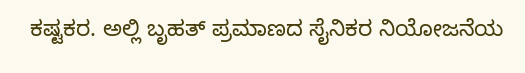ಕಷ್ಟಕರ. ಅಲ್ಲಿ ಬೃಹತ್ ಪ್ರಮಾಣದ ಸೈನಿಕರ ನಿಯೋಜನೆಯ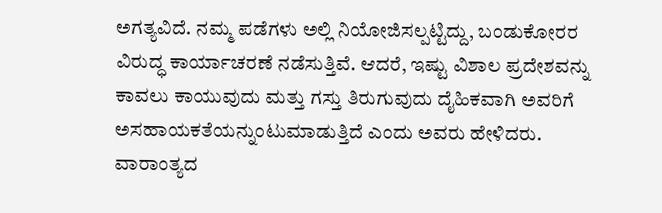ಅಗತ್ಯವಿದೆ. ನಮ್ಮ ಪಡೆಗಳು ಅಲ್ಲಿ ನಿಯೋಜಿಸಲ್ಪಟ್ಟಿದ್ದು, ಬಂಡುಕೋರರ ವಿರುದ್ಧ ಕಾರ್ಯಾಚರಣೆ ನಡೆಸುತ್ತಿವೆ. ಆದರೆ, ಇಷ್ಟು ವಿಶಾಲ ಪ್ರದೇಶವನ್ನು ಕಾವಲು ಕಾಯುವುದು ಮತ್ತು ಗಸ್ತು ತಿರುಗುವುದು ದೈಹಿಕವಾಗಿ ಅವರಿಗೆ ಅಸಹಾಯಕತೆಯನ್ನುಂಟುಮಾಡುತ್ತಿದೆ ಎಂದು ಅವರು ಹೇಳಿದರು.
ವಾರಾಂತ್ಯದ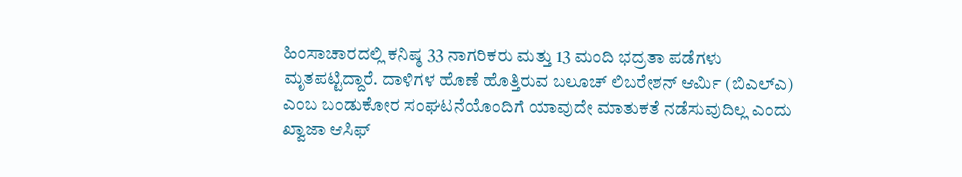ಹಿಂಸಾಚಾರದಲ್ಲಿ ಕನಿಷ್ಠ 33 ನಾಗರಿಕರು ಮತ್ತು 13 ಮಂದಿ ಭದ್ರತಾ ಪಡೆಗಳು ಮೃತಪಟ್ಟಿದ್ದಾರೆ. ದಾಳಿಗಳ ಹೊಣೆ ಹೊತ್ತಿರುವ ಬಲೂಚ್ ಲಿಬರೇಶನ್ ಆರ್ಮಿ (ಬಿಎಲ್ಎ) ಎಂಬ ಬಂಡುಕೋರ ಸಂಘಟನೆಯೊಂದಿಗೆ ಯಾವುದೇ ಮಾತುಕತೆ ನಡೆಸುವುದಿಲ್ಲ ಎಂದು ಖ್ವಾಜಾ ಆಸಿಫ್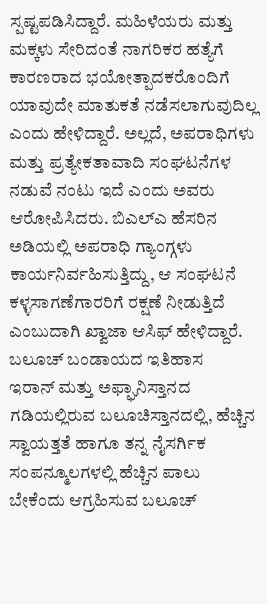ಸ್ಪಷ್ಟಪಡಿಸಿದ್ದಾರೆ. ಮಹಿಳೆಯರು ಮತ್ತು ಮಕ್ಕಳು ಸೇರಿದಂತೆ ನಾಗರಿಕರ ಹತ್ಯೆಗೆ ಕಾರಣರಾದ ಭಯೋತ್ಪಾದಕರೊಂದಿಗೆ ಯಾವುದೇ ಮಾತುಕತೆ ನಡೆಸಲಾಗುವುದಿಲ್ಲ ಎಂದು ಹೇಳಿದ್ದಾರೆ. ಅಲ್ಲದೆ, ಅಪರಾಧಿಗಳು ಮತ್ತು ಪ್ರತ್ಯೇಕತಾವಾದಿ ಸಂಘಟನೆಗಳ ನಡುವೆ ನಂಟು ಇದೆ ಎಂದು ಅವರು ಆರೋಪಿಸಿದರು. ಬಿಎಲ್ಎ ಹೆಸರಿನ ಅಡಿಯಲ್ಲಿ ಅಪರಾಧಿ ಗ್ಯಾಂಗ್ಗಳು ಕಾರ್ಯನಿರ್ವಹಿಸುತ್ತಿದ್ದು, ಆ ಸಂಘಟನೆ ಕಳ್ಳಸಾಗಣೆಗಾರರಿಗೆ ರಕ್ಷಣೆ ನೀಡುತ್ತಿದೆ ಎಂಬುದಾಗಿ ಖ್ವಾಜಾ ಆಸಿಫ್ ಹೇಳಿದ್ದಾರೆ.
ಬಲೂಚ್ ಬಂಡಾಯದ ಇತಿಹಾಸ
ಇರಾನ್ ಮತ್ತು ಅಫ್ಘಾನಿಸ್ತಾನದ ಗಡಿಯಲ್ಲಿರುವ ಬಲೂಚಿಸ್ತಾನದಲ್ಲಿ, ಹೆಚ್ಚಿನ ಸ್ವಾಯತ್ತತೆ ಹಾಗೂ ತನ್ನ ನೈಸರ್ಗಿಕ ಸಂಪನ್ಮೂಲಗಳಲ್ಲಿ ಹೆಚ್ಚಿನ ಪಾಲು ಬೇಕೆಂದು ಆಗ್ರಹಿಸುವ ಬಲೂಚ್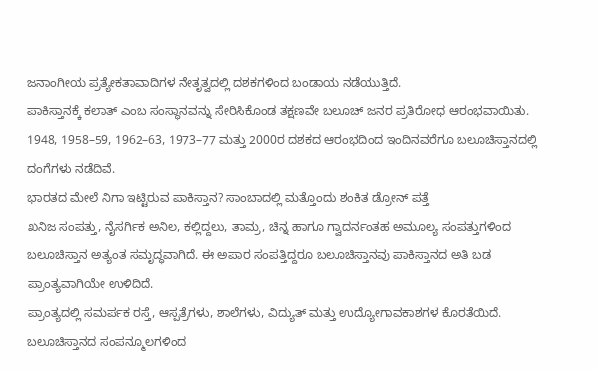ಜನಾಂಗೀಯ ಪ್ರತ್ಯೇಕತಾವಾದಿಗಳ ನೇತೃತ್ವದಲ್ಲಿ ದಶಕಗಳಿಂದ ಬಂಡಾಯ ನಡೆಯುತ್ತಿದೆ.
ಪಾಕಿಸ್ತಾನಕ್ಕೆ ಕಲಾತ್ ಎಂಬ ಸಂಸ್ಥಾನವನ್ನು ಸೇರಿಸಿಕೊಂಡ ತಕ್ಷಣವೇ ಬಲೂಚ್ ಜನರ ಪ್ರತಿರೋಧ ಆರಂಭವಾಯಿತು. 1948, 1958–59, 1962–63, 1973–77 ಮತ್ತು 2000ರ ದಶಕದ ಆರಂಭದಿಂದ ಇಂದಿನವರೆಗೂ ಬಲೂಚಿಸ್ತಾನದಲ್ಲಿ ದಂಗೆಗಳು ನಡೆದಿವೆ.
ಭಾರತದ ಮೇಲೆ ನಿಗಾ ಇಟ್ಟಿರುವ ಪಾಕಿಸ್ತಾನ? ಸಾಂಬಾದಲ್ಲಿ ಮತ್ತೊಂದು ಶಂಕಿತ ಡ್ರೋನ್ ಪತ್ತೆ
ಖನಿಜ ಸಂಪತ್ತು, ನೈಸರ್ಗಿಕ ಅನಿಲ, ಕಲ್ಲಿದ್ದಲು, ತಾಮ್ರ, ಚಿನ್ನ ಹಾಗೂ ಗ್ವಾದರ್ನಂತಹ ಅಮೂಲ್ಯ ಸಂಪತ್ತುಗಳಿಂದ ಬಲೂಚಿಸ್ತಾನ ಅತ್ಯಂತ ಸಮೃದ್ಧವಾಗಿದೆ. ಈ ಅಪಾರ ಸಂಪತ್ತಿದ್ದರೂ ಬಲೂಚಿಸ್ತಾನವು ಪಾಕಿಸ್ತಾನದ ಅತಿ ಬಡ ಪ್ರಾಂತ್ಯವಾಗಿಯೇ ಉಳಿದಿದೆ.
ಪ್ರಾಂತ್ಯದಲ್ಲಿ ಸಮರ್ಪಕ ರಸ್ತೆ, ಆಸ್ಪತ್ರೆಗಳು, ಶಾಲೆಗಳು, ವಿದ್ಯುತ್ ಮತ್ತು ಉದ್ಯೋಗಾವಕಾಶಗಳ ಕೊರತೆಯಿದೆ. ಬಲೂಚಿಸ್ತಾನದ ಸಂಪನ್ಮೂಲಗಳಿಂದ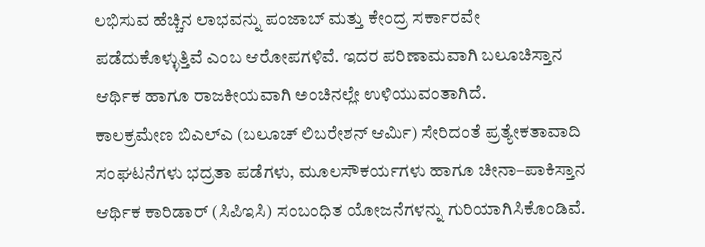ಲಭಿಸುವ ಹೆಚ್ಚಿನ ಲಾಭವನ್ನು ಪಂಜಾಬ್ ಮತ್ತು ಕೇಂದ್ರ ಸರ್ಕಾರವೇ ಪಡೆದುಕೊಳ್ಳುತ್ತಿವೆ ಎಂಬ ಆರೋಪಗಳಿವೆ. ಇದರ ಪರಿಣಾಮವಾಗಿ ಬಲೂಚಿಸ್ತಾನ ಆರ್ಥಿಕ ಹಾಗೂ ರಾಜಕೀಯವಾಗಿ ಅಂಚಿನಲ್ಲೇ ಉಳಿಯುವಂತಾಗಿದೆ.
ಕಾಲಕ್ರಮೇಣ ಬಿಎಲ್ಎ (ಬಲೂಚ್ ಲಿಬರೇಶನ್ ಆರ್ಮಿ) ಸೇರಿದಂತೆ ಪ್ರತ್ಯೇಕತಾವಾದಿ ಸಂಘಟನೆಗಳು ಭದ್ರತಾ ಪಡೆಗಳು, ಮೂಲಸೌಕರ್ಯಗಳು ಹಾಗೂ ಚೀನಾ–ಪಾಕಿಸ್ತಾನ ಆರ್ಥಿಕ ಕಾರಿಡಾರ್ (ಸಿಪಿಇಸಿ) ಸಂಬಂಧಿತ ಯೋಜನೆಗಳನ್ನು ಗುರಿಯಾಗಿಸಿಕೊಂಡಿವೆ.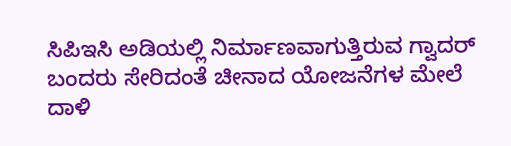ಸಿಪಿಇಸಿ ಅಡಿಯಲ್ಲಿ ನಿರ್ಮಾಣವಾಗುತ್ತಿರುವ ಗ್ವಾದರ್ ಬಂದರು ಸೇರಿದಂತೆ ಚೀನಾದ ಯೋಜನೆಗಳ ಮೇಲೆ ದಾಳಿ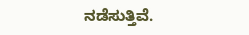ನಡೆಸುತ್ತಿವೆ.